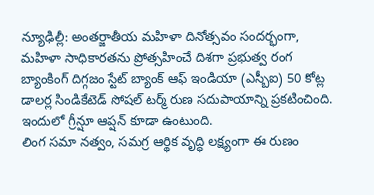న్యూఢిల్లీ: అంతర్జాతీయ మహిళా దినోత్సవం సందర్భంగా, మహిళా సాధికారతను ప్రోత్సహించే దిశగా ప్రభుత్వ రంగ బ్యాంకింగ్ దిగ్గజం స్టేట్ బ్యాంక్ ఆఫ్ ఇండియా (ఎస్బీఐ) 50 కోట్ల డాలర్ల సిండికేటెడ్ సోషల్ టర్మ్ రుణ సదుపాయాన్ని ప్రకటించింది. ఇందులో గ్రీన్షూ ఆప్షన్ కూడా ఉంటుంది.
లింగ సమా నత్వం, సమగ్ర ఆర్థిక వృద్ధి లక్ష్యంగా ఈ రుణం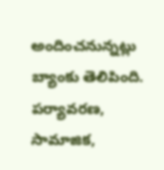అందించనున్నట్లు బ్యాంకు తెలిపింది. పర్యావరణ, సామాజిక,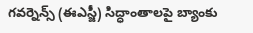గవర్నెన్స్ (ఈఎస్జీ) సిద్ధాంతాలపై బ్యాంకు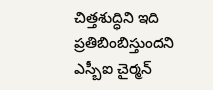చిత్తశుద్ధిని ఇది ప్రతిబింబిస్తుందని ఎస్బీఐ చైర్మన్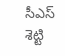సీఎస్ శెట్టి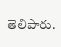తెలిపారు.